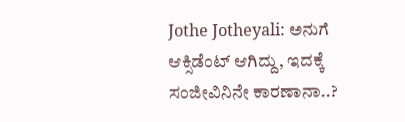Jothe Jotheyali: ಅನುಗೆ ಆಕ್ಸಿಡೆಂಟ್ ಆಗಿದ್ದು, ಇದಕ್ಕೆ ಸಂಜೀವಿನಿನೇ ಕಾರಣಾನಾ..?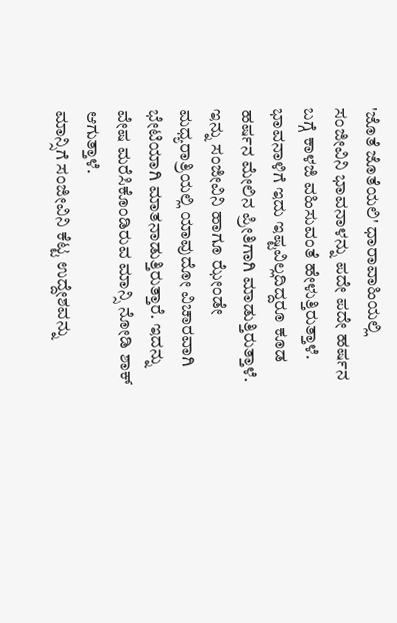'ಜೊತೆ ಜೊತೆಯಲಿ' ಧಾರಾವಾಹಿಯಲ್ಲಿ ಸಂಜೀವಿನಿ ಭಾವನಾಳನ್ನು ಪದೇ ಪದೇ ಹರ್ಷನ ಬಗ್ಗೆ ಕಾಳಜಿ ವಹಿಸುವಂತೆ ಹೇಳುತ್ತಿರುತ್ತಾಳೆ. ಭಾವನಾಳಿಗೆ ಇದು ಇಷ್ಟವಿಲ್ಲದಿದ್ದರೂ ಕೂಡ ಹರ್ಷನ ಮೇಲಿನ ಪ್ರೀತಿಗಾಗಿ ಮಾಡುತ್ತಿರುತ್ತಾಳೆ. ಇನ್ನು ಸಂಜೀವಿನಿ ಹಾಗೂ ಝೇಂಡೇ ಮಧ್ಯರಾತ್ರಿಯಲ್ಲಿ ಯಾವುದೋ ವಿಚಾರವಾಗಿ ಭೇಟಿಯಾಗಿ ಮಾತನಾಡುತ್ತಿರುತ್ತಾರೆ. ಇದನ್ನು ವೇಷ ಮರೆಸಿಕೊಂಡಿರುವ ಮಾನ್ಸಿ ನೋಡಿ ಶಾಕ್ ಆಗುತ್ತಾಳೆ.
ಮಾನ್ಸಿಗೆ ಸಂಜೀವಿನಿ ಕೆಟ್ಟ ಉದ್ದೇಶವನ್ನು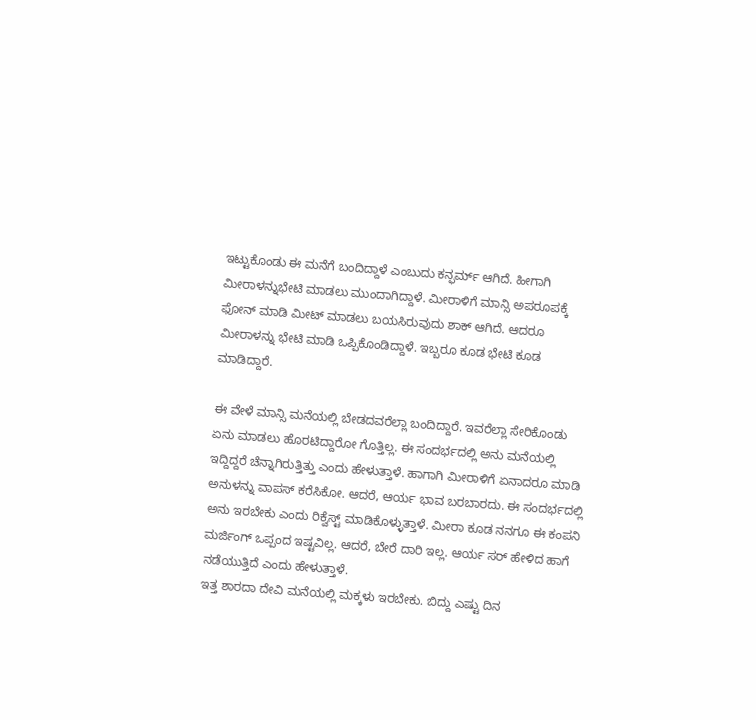ಇಟ್ಟುಕೊಂಡು ಈ ಮನೆಗೆ ಬಂದಿದ್ದಾಳೆ ಎಂಬುದು ಕನ್ಫರ್ಮ್ ಆಗಿದೆ. ಹೀಗಾಗಿ ಮೀರಾಳನ್ನುಭೇಟಿ ಮಾಡಲು ಮುಂದಾಗಿದ್ದಾಳೆ. ಮೀರಾಳಿಗೆ ಮಾನ್ಸಿ ಅಪರೂಪಕ್ಕೆ ಫೋನ್ ಮಾಡಿ ಮೀಟ್ ಮಾಡಲು ಬಯಸಿರುವುದು ಶಾಕ್ ಆಗಿದೆ. ಆದರೂ ಮೀರಾಳನ್ನು ಭೇಟಿ ಮಾಡಿ ಒಪ್ಪಿಕೊಂಡಿದ್ದಾಳೆ. ಇಬ್ಬರೂ ಕೂಡ ಭೇಟಿ ಕೂಡ ಮಾಡಿದ್ದಾರೆ.

ಈ ವೇಳೆ ಮಾನ್ಸಿ ಮನೆಯಲ್ಲಿ ಬೇಡದವರೆಲ್ಲಾ ಬಂದಿದ್ದಾರೆ. ಇವರೆಲ್ಲಾ ಸೇರಿಕೊಂಡು ಏನು ಮಾಡಲು ಹೊರಟಿದ್ದಾರೋ ಗೊತ್ತಿಲ್ಲ. ಈ ಸಂದರ್ಭದಲ್ಲಿ ಅನು ಮನೆಯಲ್ಲಿ ಇದ್ದಿದ್ದರೆ ಚೆನ್ನಾಗಿರುತ್ತಿತ್ತು ಎಂದು ಹೇಳುತ್ತಾಳೆ. ಹಾಗಾಗಿ ಮೀರಾಳಿಗೆ ಏನಾದರೂ ಮಾಡಿ ಅನುಳನ್ನು ವಾಪಸ್ ಕರೆಸಿಕೋ. ಆದರೆ, ಆರ್ಯ ಭಾವ ಬರಬಾರದು. ಈ ಸಂದರ್ಭದಲ್ಲಿ ಅನು ಇರಬೇಕು ಎಂದು ರಿಕ್ವೆಸ್ಟ್ ಮಾಡಿಕೊಳ್ಳುತ್ತಾಳೆ. ಮೀರಾ ಕೂಡ ನನಗೂ ಈ ಕಂಪನಿ ಮರ್ಜಿಂಗ್ ಒಪ್ಪಂದ ಇಷ್ಟವಿಲ್ಲ. ಆದರೆ, ಬೇರೆ ದಾರಿ ಇಲ್ಲ. ಆರ್ಯ ಸರ್ ಹೇಳಿದ ಹಾಗೆ ನಡೆಯುತ್ತಿದೆ ಎಂದು ಹೇಳುತ್ತಾಳೆ.
ಇತ್ತ ಶಾರದಾ ದೇವಿ ಮನೆಯಲ್ಲಿ ಮಕ್ಕಳು ಇರಬೇಕು. ಬಿದ್ದು ಎಷ್ಟು ದಿನ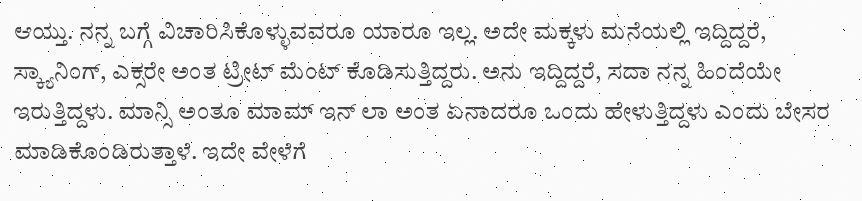ಆಯ್ತು. ನನ್ನ ಬಗ್ಗೆ ವಿಚಾರಿಸಿಕೊಳ್ಳುವವರೂ ಯಾರೂ ಇಲ್ಲ. ಅದೇ ಮಕ್ಕಳು ಮನೆಯಲ್ಲಿ ಇದ್ದಿದ್ದರೆ, ಸ್ಕ್ಯಾನಿಂಗ್, ಎಕ್ಸರೇ ಅಂತ ಟ್ರೀಟ್ ಮೆಂಟ್ ಕೊಡಿಸುತ್ತಿದ್ದರು. ಅನು ಇದ್ದಿದ್ದರೆ, ಸದಾ ನನ್ನ ಹಿಂದೆಯೇ ಇರುತ್ತಿದ್ದಳು. ಮಾನ್ಸಿ ಅಂತೂ ಮಾಮ್ ಇನ್ ಲಾ ಅಂತ ಏನಾದರೂ ಒಂದು ಹೇಳುತ್ತಿದ್ದಳು ಎಂದು ಬೇಸರ ಮಾಡಿಕೊಂಡಿರುತ್ತಾಳೆ. ಇದೇ ವೇಳೆಗೆ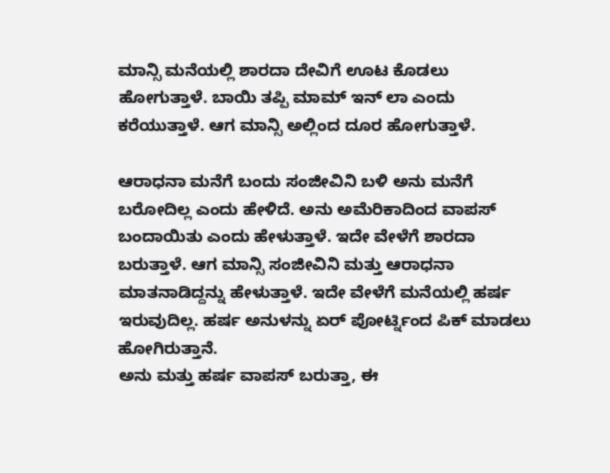ಮಾನ್ಸಿ ಮನೆಯಲ್ಲಿ ಶಾರದಾ ದೇವಿಗೆ ಊಟ ಕೊಡಲು ಹೋಗುತ್ತಾಳೆ. ಬಾಯಿ ತಪ್ಪಿ ಮಾಮ್ ಇನ್ ಲಾ ಎಂದು ಕರೆಯುತ್ತಾಳೆ. ಆಗ ಮಾನ್ಸಿ ಅಲ್ಲಿಂದ ದೂರ ಹೋಗುತ್ತಾಳೆ.

ಆರಾಧನಾ ಮನೆಗೆ ಬಂದು ಸಂಜೀವಿನಿ ಬಳಿ ಅನು ಮನೆಗೆ ಬರೋದಿಲ್ಲ ಎಂದು ಹೇಳಿದೆ. ಅನು ಅಮೆರಿಕಾದಿಂದ ವಾಪಸ್ ಬಂದಾಯಿತು ಎಂದು ಹೇಳುತ್ತಾಳೆ. ಇದೇ ವೇಳೆಗೆ ಶಾರದಾ ಬರುತ್ತಾಳೆ. ಆಗ ಮಾನ್ಸಿ ಸಂಜೀವಿನಿ ಮತ್ತು ಆರಾಧನಾ ಮಾತನಾಡಿದ್ದನ್ನು ಹೇಳುತ್ತಾಳೆ. ಇದೇ ವೇಳೆಗೆ ಮನೆಯಲ್ಲಿ ಹರ್ಷ ಇರುವುದಿಲ್ಲ. ಹರ್ಷ ಅನುಳನ್ನು ಏರ್ ಪೋರ್ಟ್ನಿಂದ ಪಿಕ್ ಮಾಡಲು ಹೋಗಿರುತ್ತಾನೆ.
ಅನು ಮತ್ತು ಹರ್ಷ ವಾಪಸ್ ಬರುತ್ತಾ, ಈ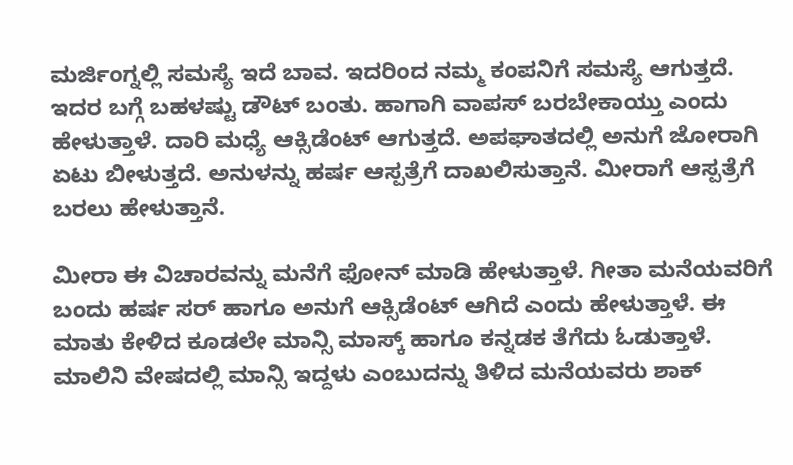ಮರ್ಜಿಂಗ್ನಲ್ಲಿ ಸಮಸ್ಯೆ ಇದೆ ಬಾವ. ಇದರಿಂದ ನಮ್ಮ ಕಂಪನಿಗೆ ಸಮಸ್ಯೆ ಆಗುತ್ತದೆ. ಇದರ ಬಗ್ಗೆ ಬಹಳಷ್ಟು ಡೌಟ್ ಬಂತು. ಹಾಗಾಗಿ ವಾಪಸ್ ಬರಬೇಕಾಯ್ತು ಎಂದು ಹೇಳುತ್ತಾಳೆ. ದಾರಿ ಮಧ್ಯೆ ಆಕ್ಸಿಡೆಂಟ್ ಆಗುತ್ತದೆ. ಅಪಘಾತದಲ್ಲಿ ಅನುಗೆ ಜೋರಾಗಿ ಏಟು ಬೀಳುತ್ತದೆ. ಅನುಳನ್ನು ಹರ್ಷ ಆಸ್ಪತ್ರೆಗೆ ದಾಖಲಿಸುತ್ತಾನೆ. ಮೀರಾಗೆ ಆಸ್ಪತ್ರೆಗೆ ಬರಲು ಹೇಳುತ್ತಾನೆ.

ಮೀರಾ ಈ ವಿಚಾರವನ್ನು ಮನೆಗೆ ಫೋನ್ ಮಾಡಿ ಹೇಳುತ್ತಾಳೆ. ಗೀತಾ ಮನೆಯವರಿಗೆ ಬಂದು ಹರ್ಷ ಸರ್ ಹಾಗೂ ಅನುಗೆ ಆಕ್ಸಿಡೆಂಟ್ ಆಗಿದೆ ಎಂದು ಹೇಳುತ್ತಾಳೆ. ಈ ಮಾತು ಕೇಳಿದ ಕೂಡಲೇ ಮಾನ್ಸಿ ಮಾಸ್ಕ್ ಹಾಗೂ ಕನ್ನಡಕ ತೆಗೆದು ಓಡುತ್ತಾಳೆ. ಮಾಲಿನಿ ವೇಷದಲ್ಲಿ ಮಾನ್ಸಿ ಇದ್ದಳು ಎಂಬುದನ್ನು ತಿಳಿದ ಮನೆಯವರು ಶಾಕ್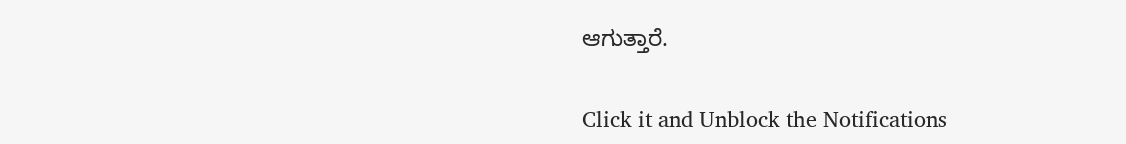ಆಗುತ್ತಾರೆ.


Click it and Unblock the Notifications